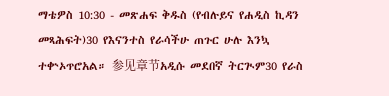ማቴዎስ 10:30 - መጽሐፍ ቅዱስ (የብሉይና የሐዲስ ኪዳን መጻሕፍት)30 የእናንተስ የራሳችሁ ጠጉር ሁሉ እንኳ ተቍኦጥሮአል። 参见章节አዲሱ መደበኛ ትርጒም30 የራስ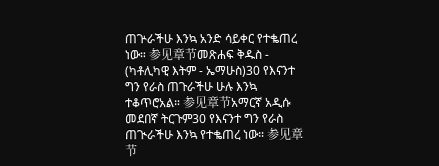ጠጕራችሁ እንኳ አንድ ሳይቀር የተቈጠረ ነው። 参见章节መጽሐፍ ቅዱስ - (ካቶሊካዊ እትም - ኤማሁስ)30 የእናንተ ግን የራስ ጠጉራችሁ ሁሉ እንኳ ተቆጥሮአል። 参见章节አማርኛ አዲሱ መደበኛ ትርጉም30 የእናንተ ግን የራስ ጠጒራችሁ እንኳ የተቈጠረ ነው። 参见章节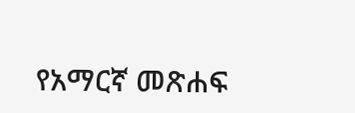የአማርኛ መጽሐፍ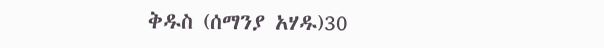ቅዱስ (ሰማንያ አሃዱ)30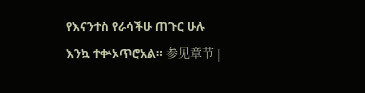የእናንተስ የራሳችሁ ጠጉር ሁሉ እንኳ ተቍኦጥሮአል። 参见章节 |